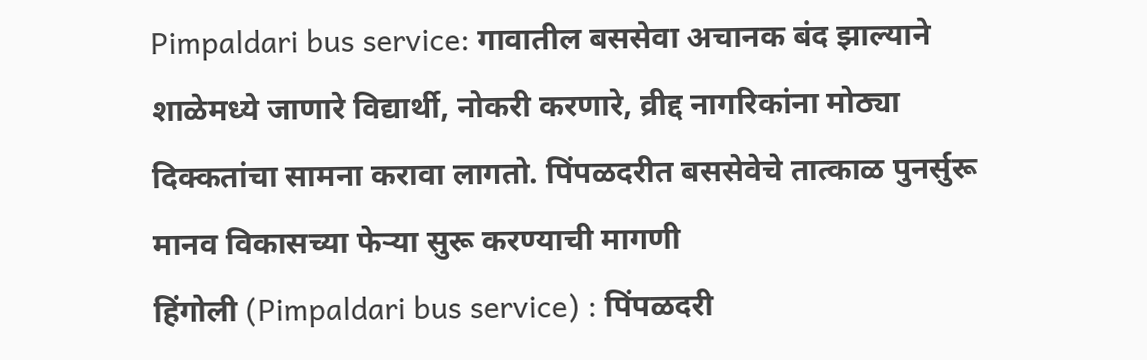Pimpaldari bus service: गावातील बससेवा अचानक बंद झाल्याने शाळेमध्ये जाणारे विद्यार्थी, नोकरी करणारे, व्रीद्द नागरिकांना मोठ्या दिक्कतांचा सामना करावा लागतो. पिंपळदरीत बससेवेचे तात्काळ पुनर्सुरू
मानव विकासच्या फेऱ्या सुरू करण्याची मागणी
हिंगोली (Pimpaldari bus service) : पिंपळदरी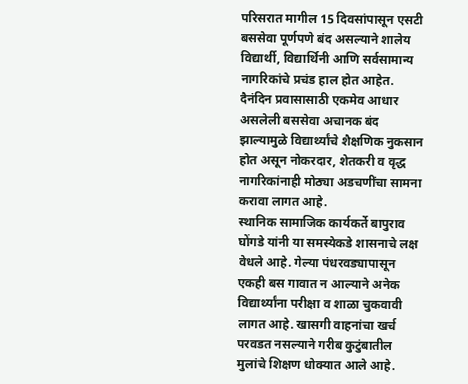परिसरात मागील 15 दिवसांपासून एसटी बससेवा पूर्णपणे बंद असल्याने शालेय विद्यार्थी, विद्यार्थिनी आणि सर्वसामान्य नागरिकांचे प्रचंड हाल होत आहेत. दैनंदिन प्रवासासाठी एकमेव आधार असलेली बससेवा अचानक बंद झाल्यामुळे विद्यार्थ्यांचे शैक्षणिक नुकसान होत असून नोकरदार, शेतकरी व वृद्ध नागरिकांनाही मोठ्या अडचणींचा सामना करावा लागत आहे.
स्थानिक सामाजिक कार्यकर्ते बापुराव घोंगडे यांनी या समस्येकडे शासनाचे लक्ष वेधले आहे. गेल्या पंधरवड्यापासून एकही बस गावात न आल्याने अनेक विद्यार्थ्यांना परीक्षा व शाळा चुकवावी लागत आहे. खासगी वाहनांचा खर्च परवडत नसल्याने गरीब कुटुंबातील मुलांचे शिक्षण धोक्यात आले आहे.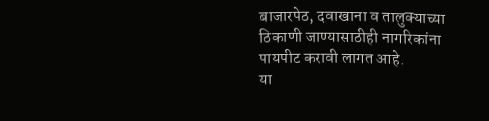बाजारपेठ, दवाखाना व तालुक्याच्या ठिकाणी जाण्यासाठीही नागरिकांना पायपीट करावी लागत आहे.
या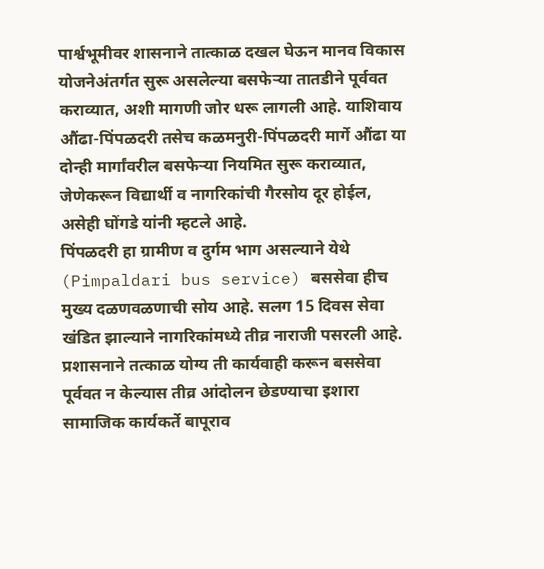पार्श्वभूमीवर शासनाने तात्काळ दखल घेऊन मानव विकास योजनेअंतर्गत सुरू असलेल्या बसफेऱ्या तातडीने पूर्ववत कराव्यात, अशी मागणी जोर धरू लागली आहे. याशिवाय औंढा-पिंपळदरी तसेच कळमनुरी-पिंपळदरी मार्गे औंढा या दोन्ही मार्गांवरील बसफेऱ्या नियमित सुरू कराव्यात, जेणेकरून विद्यार्थी व नागरिकांची गैरसोय दूर होईल, असेही घोंगडे यांनी म्हटले आहे.
पिंपळदरी हा ग्रामीण व दुर्गम भाग असल्याने येथे (Pimpaldari bus service) बससेवा हीच मुख्य दळणवळणाची सोय आहे. सलग 15 दिवस सेवा खंडित झाल्याने नागरिकांमध्ये तीव्र नाराजी पसरली आहे. प्रशासनाने तत्काळ योग्य ती कार्यवाही करून बससेवा पूर्ववत न केल्यास तीव्र आंदोलन छेडण्याचा इशारा सामाजिक कार्यकर्ते बापूराव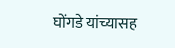घोंगडे यांच्यासह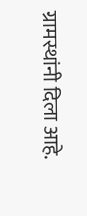ग्रामस्थांनी दिला आहे.